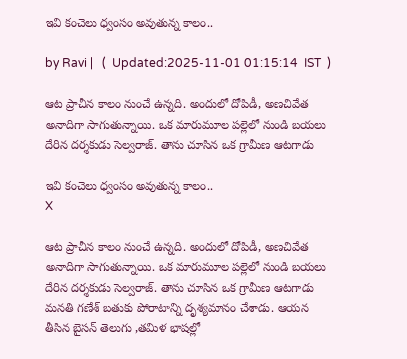ఇవి కంచెలు ధ్వంసం అవుతున్న కాలం..

by Ravi |   (  Updated:2025-11-01 01:15:14  IST  )

ఆట ప్రాచీన కాలం నుంచే ఉన్నది. అందులో దోపిడీ, అణచివేత అనాదిగా సాగుతున్నాయి. ఒక మారుమూల పల్లెలో నుండి బయలు దేరిన దర్శకుడు సెల్వరాజ్. తాను చూసిన ఒక గ్రామీణ ఆటగాడు

ఇవి కంచెలు ధ్వంసం అవుతున్న కాలం..
X

ఆట ప్రాచీన కాలం నుంచే ఉన్నది. అందులో దోపిడీ, అణచివేత అనాదిగా సాగుతున్నాయి. ఒక మారుమూల పల్లెలో నుండి బయలు దేరిన దర్శకుడు సెల్వరాజ్. తాను చూసిన ఒక గ్రామీణ ఆటగాడు మనతి గణేశ్ బతుకు పోరాటాన్ని దృశ్యమానం చేశాడు. ఆయన తీసిన బైసన్ తెలుగు ,తమిళ భాషల్లో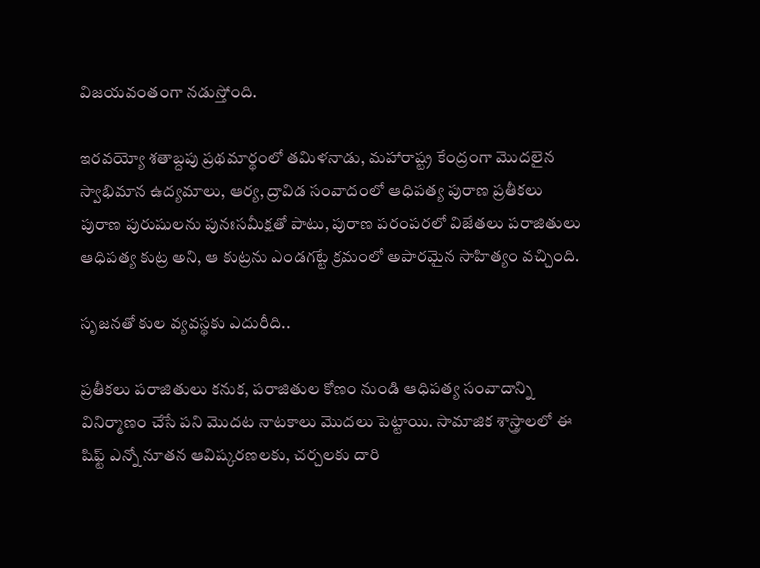విజయవంతంగా నడుస్తోంది.

ఇరవయ్యో శతాబ్దపు ప్రథమార్థంలో తమిళనాడు, మహారాష్ట్ర కేంద్రంగా మొదలైన స్వాభిమాన ఉద్యమాలు, ఆర్య, ద్రావిడ సంవాదంలో ఆధిపత్య పురాణ ప్రతీకలు పురాణ పురుషులను పునఃసమీక్షతో పాటు, పురాణ పరంపరలో విజేతలు పరాజితులు ఆధిపత్య కుట్ర అని, ఆ కుట్రను ఎండగట్టే క్రమంలో అపారమైన సాహిత్యం వచ్చింది.

సృజనతో కుల వ్యవస్థకు ఎదురీది..

ప్రతీకలు పరాజితులు కనుక, పరాజితుల కోణం నుండి ఆధిపత్య సంవాదాన్ని వినిర్మాణం చేసే పని మొదట నాటకాలు మొదలు పెట్టాయి. సామాజిక శాస్త్రాలలో ఈ షిఫ్ట్ ఎన్నో నూతన ఆవిష్కరణలకు, చర్చలకు దారి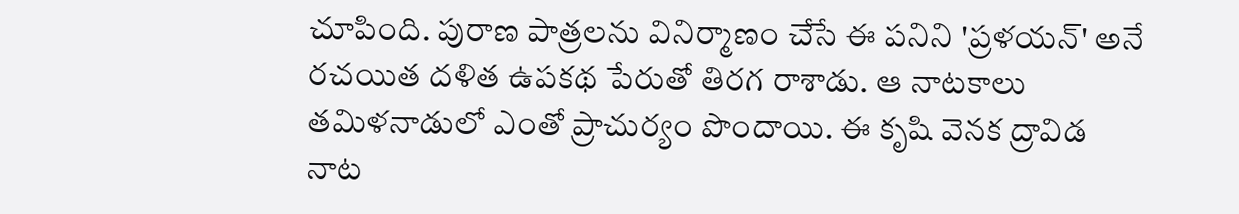చూపింది. పురాణ పాత్రలను వినిర్మాణం చేసే ఈ పనిని 'ప్రళయన్' అనే రచయిత దళిత ఉపకథ పేరుతో తిరగ రాశాడు. ఆ నాటకాలు తమిళనాడులో ఎంతో ప్రాచుర్యం పొందాయి. ఈ కృషి వెనక ద్రావిడ నాట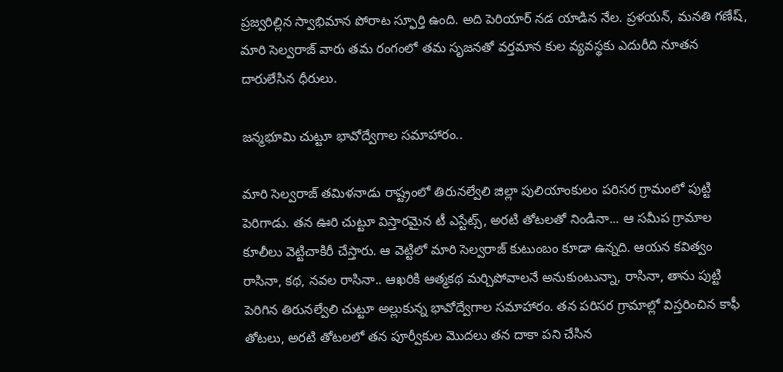ప్రజ్వరిల్లిన స్వాభిమాన పోరాట స్ఫూర్తి ఉంది. అది పెరియార్ నడ యాడిన నేల. ప్రళయన్, మనతి గణేష్, మారి సెల్వరాజ్ వారు తమ రంగంలో తమ సృజనతో వర్తమాన కుల వ్యవస్థకు ఎదురీది నూతన దారులేసిన ధీరులు.

జన్మభూమి చుట్టూ భావోద్వేగాల సమాహారం..

మారి సెల్వరాజ్ తమిళనాడు రాష్ట్రంలో తిరునల్వేలి జిల్లా పులియాంకులం పరిసర గ్రామంలో పుట్టి పెరిగాడు. తన ఊరి చుట్టూ విస్తారమైన టీ ఎస్టేట్స్, అరటి తోటలతో నిండినా... ఆ సమీప గ్రామాల కూలీలు వెట్టిచాకిరీ చేస్తారు. ఆ వెట్టిలో మారి సెల్వరాజ్ కుటుంబం కూడా ఉన్నది. ఆయన కవిత్వం రాసినా, కథ, నవల రాసినా.. ఆఖరికి ఆత్మకథ మర్చిపోవాలనే అనుకుంటున్నా, రాసినా, తాను పుట్టి పెరిగిన తిరునల్వేలి చుట్టూ అల్లుకున్న భావోద్వేగాల సమాహారం. తన పరిసర గ్రామాల్లో విస్తరించిన కాఫీ తోటలు, అరటి తోటలలో తన పూర్వీకుల మొదలు తన దాకా పని చేసిన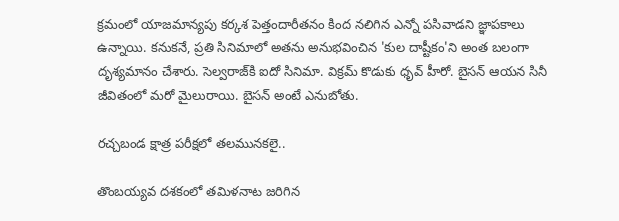క్రమంలో యాజమాన్యపు కర్కశ పెత్తందారీతనం కింద నలిగిన ఎన్నో పసివాడని జ్ఞాపకాలు ఉన్నాయి. కనుకనే, ప్రతి సినిమాలో అతను అనుభవించిన 'కుల దాష్టీకం'ని అంత బలంగా దృశ్యమానం చేశారు. సెల్వరాజ్‌కి ఐదో సినిమా. విక్రమ్ కొడుకు ధృవ్ హీరో. బైసన్ ఆయన సినీ జీవితంలో మరో మైలురాయి. బైసన్ అంటే ఎనుబోతు.

రచ్చబండ క్షాత్ర పరీక్షలో తలమునకలై..

తొంబయ్యవ దశకంలో తమిళనాట జరిగిన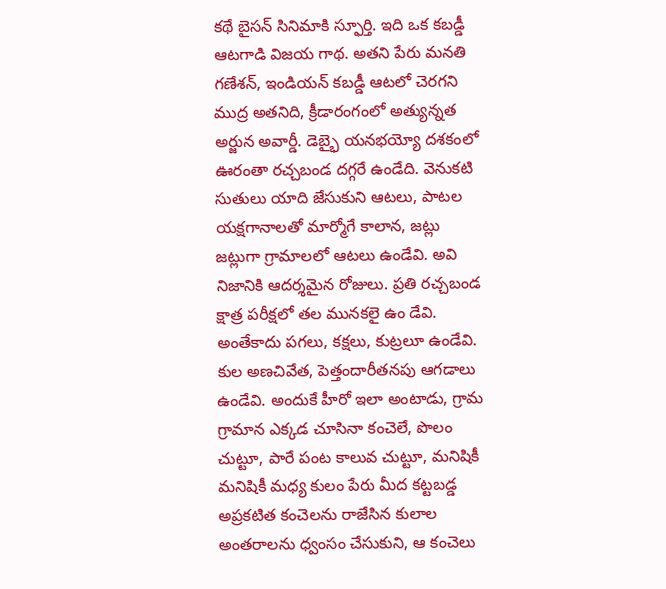కథే బైసన్ సినిమాకి స్ఫూర్తి. ఇది ఒక కబడ్డీ ఆటగాడి విజయ గాథ. అతని పేరు మనతి గణేశన్, ఇండియన్ కబడ్డీ ఆటలో చెరగని ముద్ర అతనిది, క్రీడారంగంలో అత్యున్నత అర్జున అవార్డీ. డెబ్భై యనభయ్యో దశకంలో ఊరంతా రచ్చబండ దగ్గరే ఉండేది. వెనుకటి సుతులు యాది జేసుకుని ఆటలు, పాటల యక్షగానాలతో మార్మోగే కాలాన, జట్లు జట్లుగా గ్రామాలలో ఆటలు ఉండేవి. అవి నిజానికి ఆదర్శమైన రోజులు. ప్రతి రచ్చబండ క్షాత్ర పరీక్షలో తల మునకలై ఉం డేవి. అంతేకాదు పగలు, కక్షలు, కుట్రలూ ఉండేవి. కుల అణచివేత, పెత్తందారీతనపు ఆగడాలు ఉండేవి. అందుకే హీరో ఇలా అంటాడు, గ్రామ గ్రామాన ఎక్కడ చూసినా కంచెలే, పొలం చుట్టూ, పారే పంట కాలువ చుట్టూ, మనిషికీ మనిషికీ మధ్య కులం పేరు మీద కట్టబడ్డ అప్రకటిత కంచెలను రాజేసిన కులాల అంతరాలను ధ్వంసం చేసుకుని, ఆ కంచెలు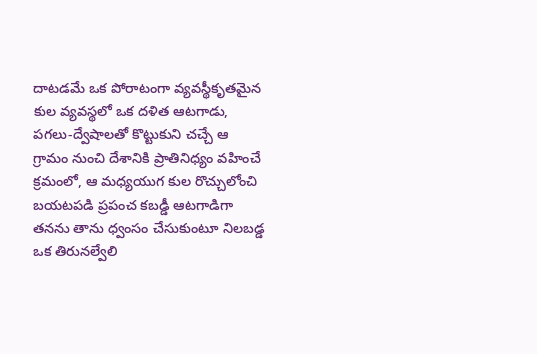దాటడమే ఒక పోరాటంగా వ్యవస్థీకృతమైన కుల వ్యవస్థలో ఒక దళిత ఆటగాడు, పగలు-ద్వేషాలతో కొట్టుకుని చచ్చే ఆ గ్రామం నుంచి దేశానికి ప్రాతినిధ్యం వహించే క్రమంలో, ఆ మధ్యయుగ కుల రొచ్చులోంచి బయటపడి ప్రపంచ కబడ్డీ ఆటగాడిగా తనను తాను ధ్వంసం చేసుకుంటూ నిలబడ్డ ఒక తిరునల్వేలి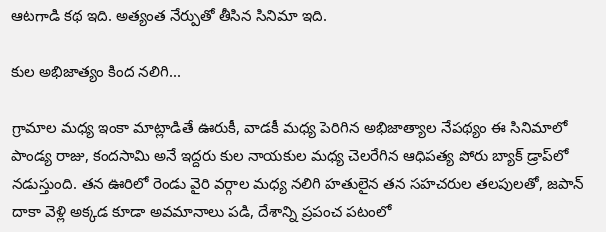ఆటగాడి కథ ఇది. అత్యంత నేర్పుతో తీసిన సినిమా ఇది.

కుల అభిజాత్యం కింద నలిగి...

గ్రామాల మధ్య ఇంకా మాట్లాడితే ఊరుకీ, వాడకీ మధ్య పెరిగిన అభిజాత్యాల నేపథ్యం ఈ సినిమాలో పాండ్య రాజు, కందసామి అనే ఇద్దరు కుల నాయకుల మధ్య చెలరేగిన ఆధిపత్య పోరు బ్యాక్ డ్రాప్‌లో నడుస్తుంది. తన ఊరిలో రెండు వైరి వర్గాల మధ్య నలిగి హతులైన తన సహచరుల తలపులతో, జపాన్ దాకా వెళ్లి అక్కడ కూడా అవమానాలు పడి, దేశాన్ని ప్రపంచ పటంలో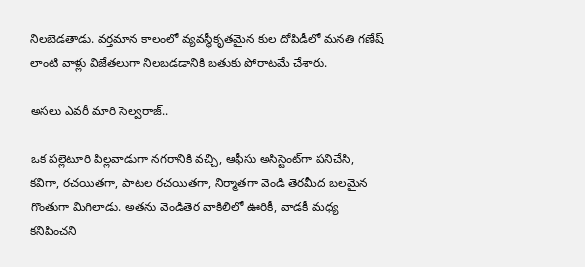నిలబెడతాడు. వర్తమాన కాలంలో వ్యవస్థీకృతమైన కుల దోపిడీలో మనతి గణేష్ లాంటి వాళ్లు విజేతలుగా నిలబడడానికి బతుకు పోరాటమే చేశారు.

అసలు ఎవరీ మారి సెల్వరాజ్..

ఒక పల్లెటూరి పిల్లవాడుగా నగరానికి వచ్చి, ఆఫీసు అసిస్టెంట్‌గా పనిచేసి, కవిగా, రచయితగా, పాటల రచయితగా, నిర్మాతగా వెండి తెరమీద బలమైన గొంతుగా మిగిలాడు. అతను వెండితెర వాకిలిలో ఊరికీ, వాడకీ మధ్య కనిపించని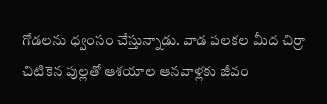గోడలను ధ్వంసం చేస్తున్నాడు. వాడ పలకల మీద చిర్రా చిటికెన పుల్లతో ఆశయాల ఆనవాళ్లకు జీవం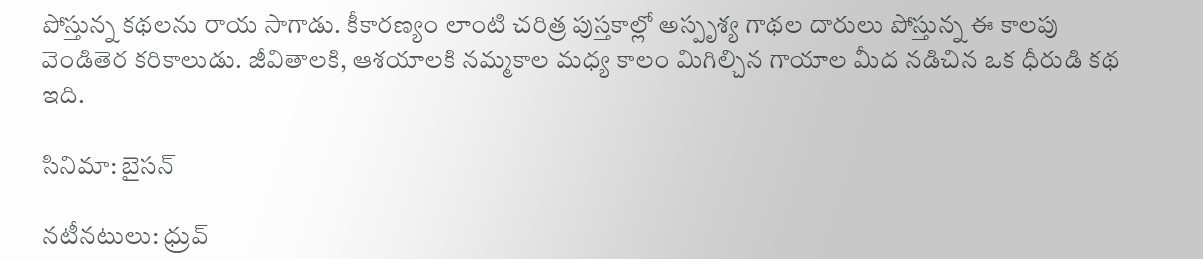పోస్తున్న కథలను రాయ సాగాడు. కీకారణ్యం లాంటి చరిత్ర పుస్తకాల్లో అస్పృశ్య గాథల దారులు పోస్తున్న ఈ కాలపు వెండితెర కరికాలుడు. జీవితాలకి, ఆశయాలకి నమ్మకాల మధ్య కాలం మిగిల్చిన గాయాల మీద నడిచిన ఒక ధీరుడి కథ ఇది.

సినిమా: బైసన్

నటీనటులు: ధ్రువ్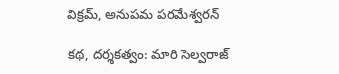విక్రమ్, అనుపమ పరమేశ్వరన్

కథ, దర్శకత్వం: మారి సెల్వరాజ్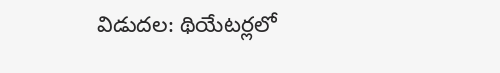విడుదల: థియేటర్లలో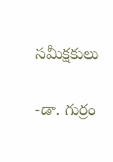సమీక్షకులు

-డా. గుర్రం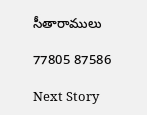సీతారాములు

77805 87586

Next Story